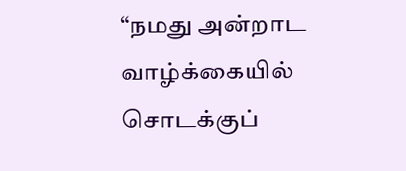“நமது அன்றாட வாழ்க்கையில் சொடக்குப்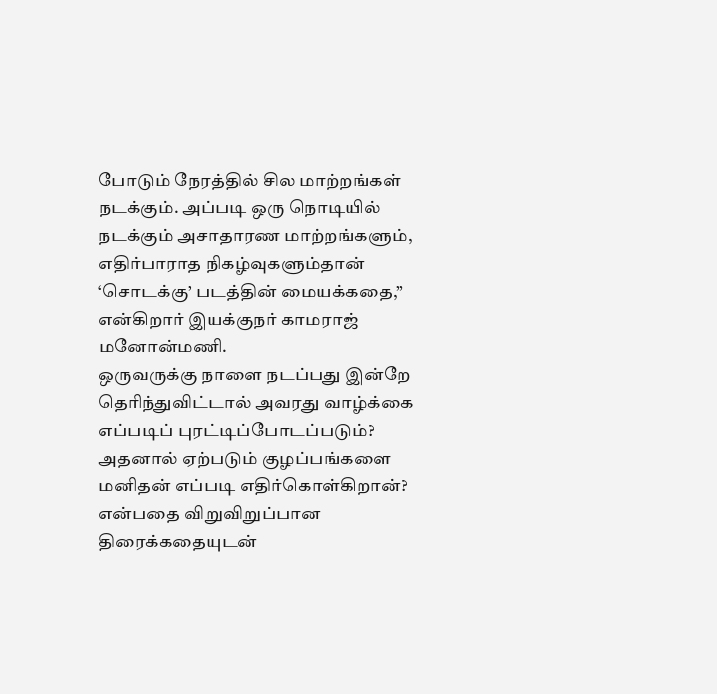போடும் நேரத்தில் சில மாற்றங்கள் நடக்கும். அப்படி ஒரு நொடியில் நடக்கும் அசாதாரண மாற்றங்களும், எதிர்பாராத நிகழ்வுகளும்தான் ‘சொடக்கு’ படத்தின் மையக்கதை,” என்கிறார் இயக்குநர் காமராஜ் மனோன்மணி.
ஒருவருக்கு நாளை நடப்பது இன்றே தெரிந்துவிட்டால் அவரது வாழ்க்கை எப்படிப் புரட்டிப்போடப்படும்? அதனால் ஏற்படும் குழப்பங்களை மனிதன் எப்படி எதிர்கொள்கிறான்? என்பதை விறுவிறுப்பான திரைக்கதையுடன்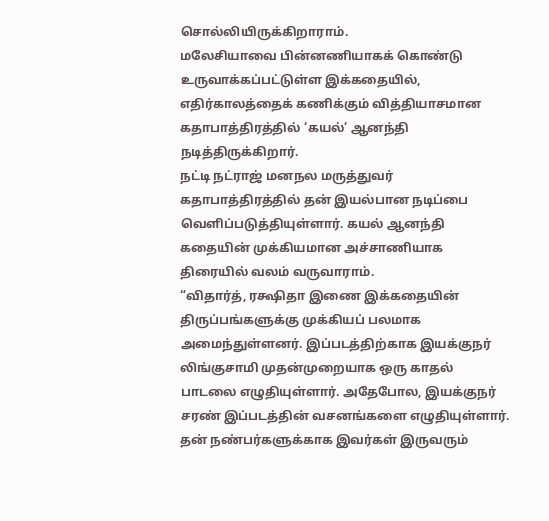சொல்லியிருக்கிறாராம்.
மலேசியாவை பின்னணியாகக் கொண்டு உருவாக்கப்பட்டுள்ள இக்கதையில், எதிர்காலத்தைக் கணிக்கும் வித்தியாசமான கதாபாத்திரத்தில் ‘கயல்’ ஆனந்தி நடித்திருக்கிறார்.
நட்டி நட்ராஜ் மனநல மருத்துவர் கதாபாத்திரத்தில் தன் இயல்பான நடிப்பை வெளிப்படுத்தியுள்ளார். கயல் ஆனந்தி கதையின் முக்கியமான அச்சாணியாக திரையில் வலம் வருவாராம்.
“விதார்த், ரக்ஷிதா இணை இக்கதையின் திருப்பங்களுக்கு முக்கியப் பலமாக அமைந்துள்ளனர். இப்படத்திற்காக இயக்குநர் லிங்குசாமி முதன்முறையாக ஒரு காதல் பாடலை எழுதியுள்ளார். அதேபோல, இயக்குநர் சரண் இப்படத்தின் வசனங்களை எழுதியுள்ளார். தன் நண்பர்களுக்காக இவர்கள் இருவரும்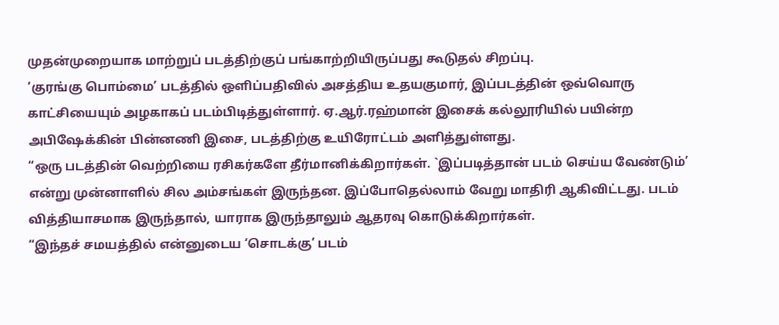முதன்முறையாக மாற்றுப் படத்திற்குப் பங்காற்றியிருப்பது கூடுதல் சிறப்பு.
‘குரங்கு பொம்மை’ படத்தில் ஒளிப்பதிவில் அசத்திய உதயகுமார், இப்படத்தின் ஒவ்வொரு காட்சியையும் அழகாகப் படம்பிடித்துள்ளார். ஏ.ஆர்.ரஹ்மான் இசைக் கல்லூரியில் பயின்ற அபிஷேக்கின் பின்னணி இசை, படத்திற்கு உயிரோட்டம் அளித்துள்ளது.
“ஒரு படத்தின் வெற்றியை ரசிகர்களே தீர்மானிக்கிறார்கள். `இப்படித்தான் படம் செய்ய வேண்டும்’ என்று முன்னாளில் சில அம்சங்கள் இருந்தன. இப்போதெல்லாம் வேறு மாதிரி ஆகிவிட்டது. படம் வித்தியாசமாக இருந்தால், யாராக இருந்தாலும் ஆதரவு கொடுக்கிறார்கள்.
“இந்தச் சமயத்தில் என்னுடைய ‘சொடக்கு’ படம்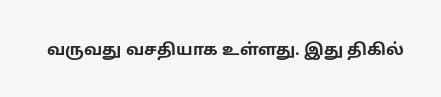வருவது வசதியாக உள்ளது. இது திகில்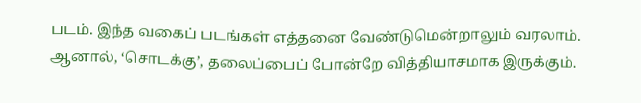படம். இந்த வகைப் படங்கள் எத்தனை வேண்டுமென்றாலும் வரலாம். ஆனால், ‘சொடக்கு’, தலைப்பைப் போன்றே வித்தியாசமாக இருக்கும்.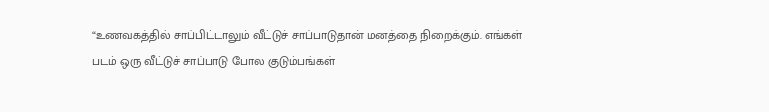“உணவகத்தில் சாப்பிட்டாலும் வீட்டுச் சாப்பாடுதான் மனத்தை நிறைக்கும். எங்கள் படம் ஒரு வீட்டுச் சாப்பாடு போல குடும்பங்கள்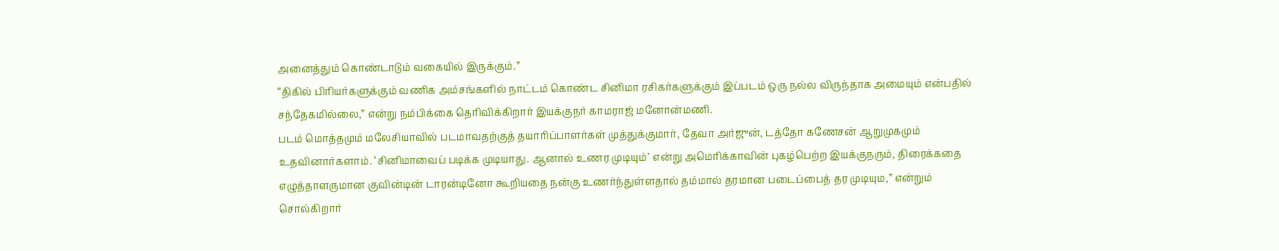அனைத்தும் கொண்டாடும் வகையில் இருக்கும்.”
“திகில் பிரியர்களுக்கும் வணிக அம்சங்களில் நாட்டம் கொண்ட சினிமா ரசிகர்களுக்கும் இப்படம் ஒரு நல்ல விருந்தாக அமையும் என்பதில் சந்தேகமில்லை,” என்று நம்பிக்கை தெரிவிக்கிறார் இயக்குநர் காமராஜ் மனோன்மணி.
படம் மொத்தமும் மலேசியாவில் படமாவதற்குத் தயாரிப்பாளர்கள் முத்துக்குமார், தேவா அர்ஜுன், டத்தோ கணேசன் ஆறுமுகமும் உதவினார்களாம். ‘சினிமாவைப் படிக்க முடியாது. ஆனால் உணர முடியும்’ என்று அமெரிக்காவின் புகழ்பெற்ற இயக்குநரும், திரைக்கதை எழுத்தாளருமான குவின்டின் டாரன்டினோ கூறியதை நன்கு உணர்ந்துள்ளதால் தம்மால் தரமான படைப்பைத் தர முடியும,” என்றும் சொல்கிறார்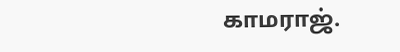காமராஜ்.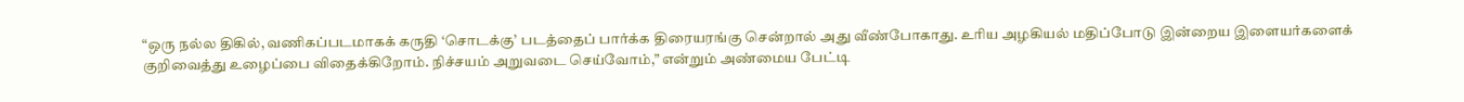“ஒரு நல்ல திகில், வணிகப்படமாகக் கருதி ‘சொடக்கு’ படத்தைப் பார்க்க திரையரங்கு சென்றால் அது வீண்போகாது. உரிய அழகியல் மதிப்போடு இன்றைய இளையர்களைக் குறிவைத்து உழைப்பை விதைக்கிறோம். நிச்சயம் அறுவடை செய்வோம்,” என்றும் அண்மைய பேட்டி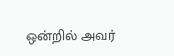ஒன்றில் அவர்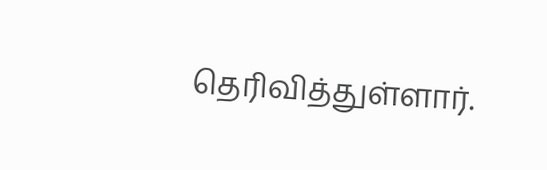தெரிவித்துள்ளார்.